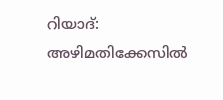റിയാദ്: അഴിമതിക്കേസിൽ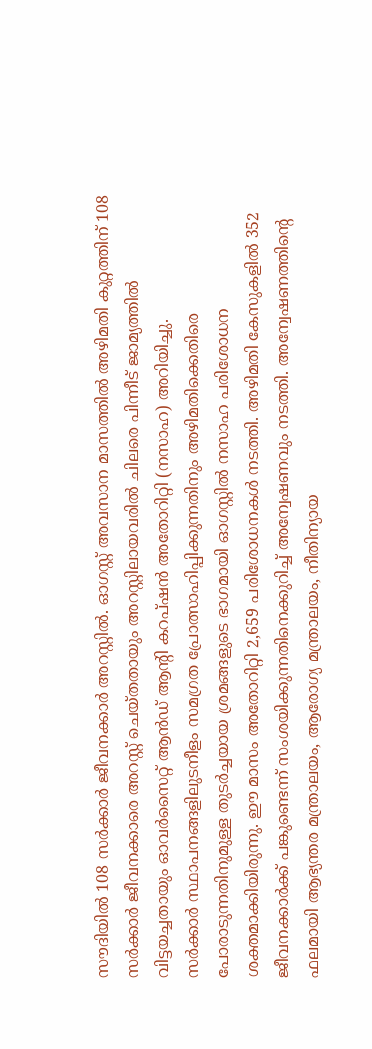സൗദിയിൽ 108 സർക്കാർ ജീവനക്കാർ അറസ്റ്റിൽ. ഓഗസ്റ്റ് അവസാന മാസത്തിൽ അഴിമതി കുറ്റത്തിന് 108 സർക്കാർ ജീവനക്കാരെ അറസ്റ്റ് ചെയ്തതായും അറസ്റ്റിലായവരിൽ ചിലരെ പിന്നീട് ജാമ്യത്തിൽ വിട്ടയച്ചതായും ഓവർസൈറ്റ് ആൻഡ് ആന്റി കറപ്ഷൻ അതോറിറ്റി (നസാഹ) അറിയിച്ചു.
സർക്കാർ സ്ഥാപനങ്ങളിലുടനീളം സമഗ്രത പ്രോത്സാഹിപ്പിക്കുന്നതിനും അഴിമതിക്കെതിരെ പോരാടുന്നതിനുമുള്ള തുടർച്ചയായ ശ്രമങ്ങളുടെ ഭാഗമായി ഓഗസ്റ്റിൽ നസാഹ പരിശോധന ശക്തമാക്കിയിരുന്നു. ഈ മാസം അതോറിറ്റി 2,659 പരിശോധനകൾ നടത്തി. അഴിമതി കേസുകളിൽ 352 ജീവനക്കാർക്ക് പങ്കുണ്ടെന്ന് സംശയിക്കുന്നതിനെക്കുറിച്ച് അന്വേഷണവും നടത്തി. അന്വേഷണത്തിന്റെ ഫലമായി ആഭ്യന്തര മന്ത്രാലയം, ആരോഗ്യ മന്ത്രാലയം, നീതിന്യായ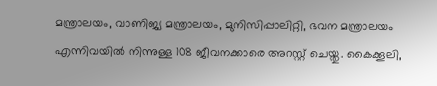മന്ത്രാലയം, വാണിജ്യ മന്ത്രാലയം, മുനിസിപ്പാലിറ്റി, ഭവന മന്ത്രാലയം എന്നിവയിൽ നിന്നുള്ള 108 ജീവനക്കാരെ അറസ്റ്റ് ചെയ്തു. കൈക്കൂലി,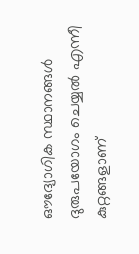ഔദ്യോഗിക സ്ഥാനങ്ങൾ ദുരുപയോഗം ചെയ്യൽ എന്നീ കുറ്റങ്ങളാണ്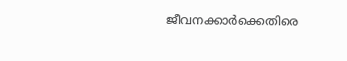ജീവനക്കാർക്കെതിരെ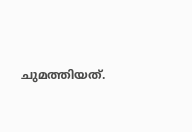ചുമത്തിയത്.